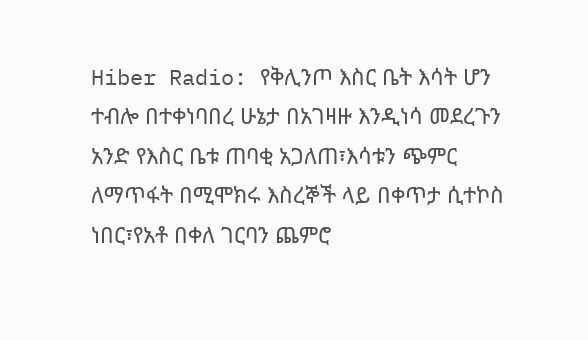Hiber Radio: የቅሊንጦ እስር ቤት እሳት ሆን ተብሎ በተቀነባበረ ሁኔታ በአገዛዙ እንዲነሳ መደረጉን አንድ የእስር ቤቱ ጠባቂ አጋለጠ፣እሳቱን ጭምር ለማጥፋት በሚሞክሩ እስረኞች ላይ በቀጥታ ሲተኮስ ነበር፣የአቶ በቀለ ገርባን ጨምሮ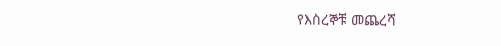የእስረኞቹ መጨረሻ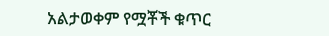አልታወቀም የሟቾች ቁጥር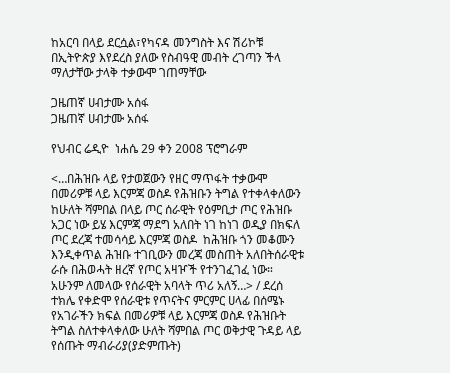ከአርባ በላይ ደርሷል፣የካናዳ መንግስት እና ሽሪኮቹ በኢትዮጵያ እየደረስ ያለው የስብዓዊ መብት ረገጣን ችላ ማለታቸው ታላቅ ተቃውሞ ገጠማቸው

ጋዜጠኛ ሀብታሙ አሰፋ
ጋዜጠኛ ሀብታሙ አሰፋ

የህብር ሬዲዮ  ነሐሴ 29 ቀን 2008 ፕሮግራም

<…በሕዝቡ ላይ የታወጀውን የዘር ማጥፋት ተቃውሞ በመሪዎቹ ላይ እርምጃ ወስዶ የሕዝቡን ትግል የተቀላቀለውን ከሁለት ሻምበል በላይ ጦር ሰራዊት የዕምቢታ ጦር የሕዝቡ አጋር ነው ይሄ እርምጃ ማደግ አለበት ነገ ከነገ ወዲያ በክፍለ ጦር ደረጃ ተመሳሳይ እርምጃ ወስዶ  ከሕዝቡ ጎን መቆሙን እንዲቀጥል ሕዝቡ ተገቢውን መረጃ መስጠት አለበትሰራዊቱ ራሱ በሕወሓት ዘረኛ የጦር አዛዦች የተንገፈገፈ ነው። አሁንም ለመላው የሰራዊት አባላት ጥሪ አለኝ…> / ደረሰ ተክሌ የቀድሞ የሰራዊቱ የጥናትና ምርምር ሀላፊ በሰሜኑ የአገራችን ክፍል በመሪዎቹ ላይ እርምጃ ወስዶ የሕዝቡት ትግል ስለተቀላቀለው ሁለት ሻምበል ጦር ወቅታዊ ጉዳይ ላይ የሰጡት ማብራሪያ(ያድምጡት)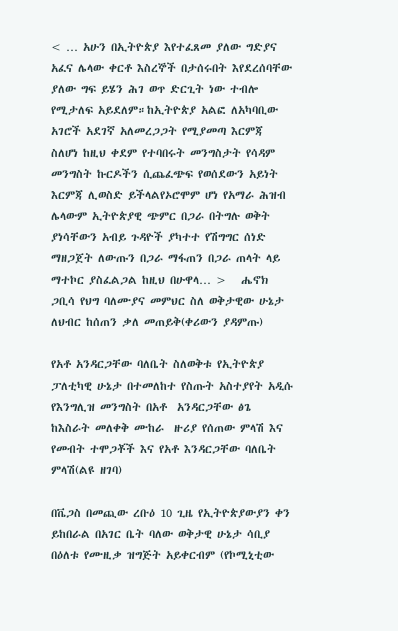< … አሁን በኢትዮጵያ እየተፈጸመ ያለው ግድያና አፈና ሌላው ቀርቶ እስረኞች በታሰሩበት እየደረሰባቸው ያለው ግፍ ይሄን ሕገ ወጥ ድርጊት ነው ተብሎ የሚታለፍ አይደለም።ከኢትዮጵያ አልፎ ለአካባቢው አገሮች አደገኛ አለመረጋጋት የሚያመጣ እርምጃ ስለሆነ ከዚህ ቀደም የተባበሩት መንግስታት የሳዳም መንግስት ኩርዶችን ሲጨፈጭፍ የወሰደውን አይነት እርምጃ ሊወስድ ይችላልየኦሮሞም ሆነ የአማራ ሕዝብ ሌላውም ኢትዮጵያዊ ጭምር በጋራ በትግሉ ወቅት ያነሳቸውን አብይ ጉዳዮች ያካተተ የሽግግር ሰነድ ማዘጋጀት ለውጡን በጋራ ማፋጠን በጋራ ጠላት ላይ ማተኮር ያስፈልጋል ከዚህ በሁዋላ… >   ሔኖክ ጋቢሳ የህግ ባለሙያና መምህር ስለ ወቅታዊው ሁኔታ ለህብር ከሰጠን ቃለ መጠይቅ(ቀሪውን ያዳምጡ)

የአቶ አንዳርጋቸው ባለቤት ስለወቅቱ የኢትዮጵያ ፓለቲካዊ ሁኔታ በተመለከተ የስጡት አስተያየት አዲሱ የእንግሊዝ መንግስት በአቶ  አንዳርጋቸው ፅጌ ከእስራት መለቀቅ ሙከራ  ዙሪያ የሰጠው ምላሽ እና የመብት ተሞጋቾች እና የአቶ እንዳርጋቸው ባለቤት ምላሽ(ልዩ ዘገባ)

በቬጋስ በመጪው ረቡዕ 10 ጊዜ የኢትዮጵያውያን ቀን ይከበራል በአገር ቤት ባለው ወቅታዊ ሁኔታ ሳቢያ በዕለቱ የሙዚቃ ዝግጅት አይቀርብም (የኮሚኒቲው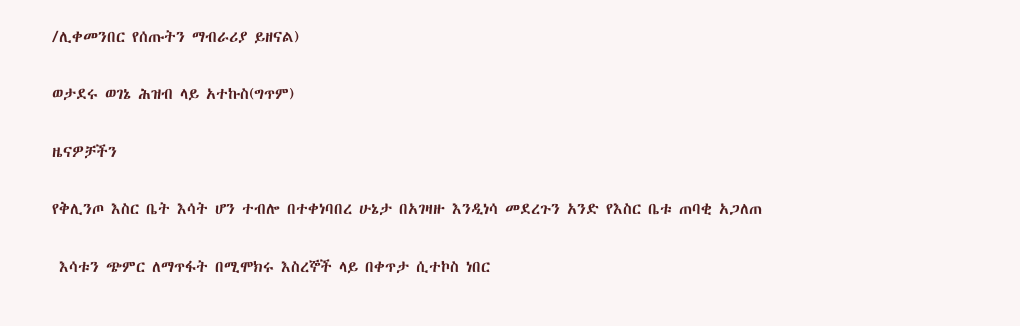/ሊቀመንበር የሰጡትን ማብራሪያ ይዘናል)

ወታደሩ ወገኔ ሕዝብ ላይ አተኩስ(ግጥም)

ዜናዎቻችን

የቅሊንጦ እስር ቤት እሳት ሆን ተብሎ በተቀነባበረ ሁኔታ በአገዛዙ እንዲነሳ መደረጉን አንድ የእስር ቤቱ ጠባቂ አጋለጠ

 እሳቱን ጭምር ለማጥፋት በሚሞክሩ እስረኞች ላይ በቀጥታ ሲተኮስ ነበር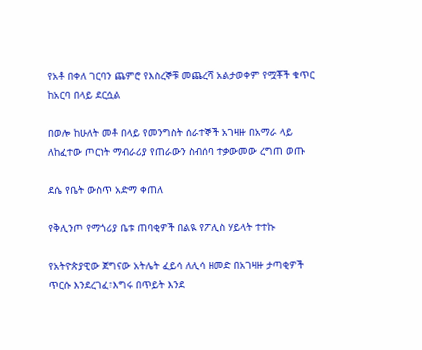የአቶ በቀለ ገርባን ጨምሮ የእስረኞቹ መጨረሻ አልታወቀም የሟቾች ቁጥር ከአርባ በላይ ደርሷል

በወሎ ከሁለት መቶ በላይ የመንግስት ሰራተኞች አገዛዙ በአማራ ላይ ለከፈተው ጦርነት ማብራሪያ የጠራውን ስብሰባ ተቃውመው ረግጠ ወጡ

ደሴ የቤት ውስጥ አድማ ቀጠለ

የቅሊንጦ የማጎሪያ ቤቱ ጠባቂዎች በልዪ የፖሊስ ሃይላት ተተኩ

የአትዮጵያዊው ጀግናው አትሌት ፈይሳ ለሊሳ ዘመድ በአገዛዙ ታጣቂዎች ጥርሱ እንደረገፈ፣እግሩ በጥይት እንደ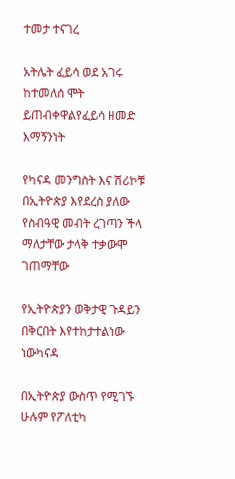ተመታ ተናገረ

አትሌት ፈይሳ ወደ አገሩ ከተመለሰ ሞት ይጠብቀዋልየፈይሳ ዘመድ እማኝንነት

የካናዳ መንግስት እና ሽሪኮቹ በኢትዮጵያ እየደረስ ያለው የስብዓዊ መብት ረገጣን ችላ ማለታቸው ታላቅ ተቃውሞ ገጠማቸው

የኢትዮጵያን ወቅታዊ ጉዳይን በቅርበት እየተከታተልነው ነውካናዳ

በኢትዮጵያ ውስጥ የሚገኙ ሁሉም የፖለቲካ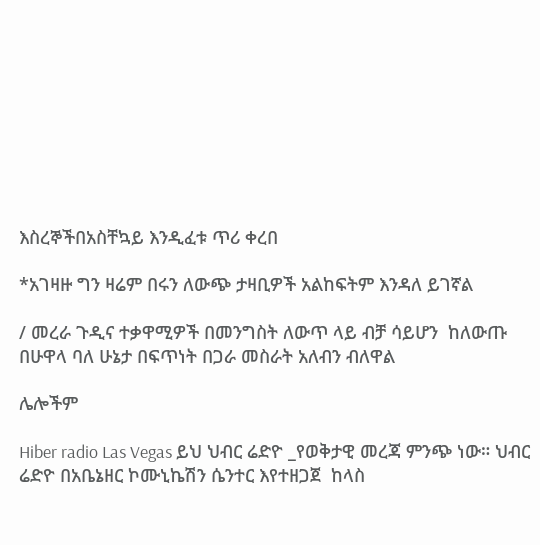እስረኞችበአስቸኳይ እንዲፈቱ ጥሪ ቀረበ

*አገዛዙ ግን ዛሬም በሩን ለውጭ ታዛቢዎች አልከፍትም እንዳለ ይገኛል

/ መረራ ጉዲና ተቃዋሚዎች በመንግስት ለውጥ ላይ ብቻ ሳይሆን  ከለውጡ በሁዋላ ባለ ሁኔታ በፍጥነት በጋራ መስራት አለብን ብለዋል

ሌሎችም

Hiber radio Las Vegas ይህ ህብር ሬድዮ _የወቅታዊ መረጃ ምንጭ ነው። ህብር ሬድዮ በአቤኔዘር ኮሙኒኬሽን ሴንተር እየተዘጋጀ  ከላስ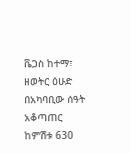ቬጋስ ከተማ፣ ዘወትር ዕሁድ በአካባቢው ሰዓት አቆጣጠር ከምሽቱ 630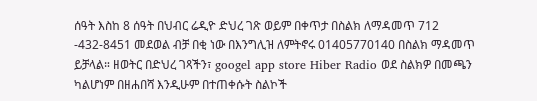ሰዓት እስከ 8 ሰዓት በህብር ሬዲዮ ድህረ ገጽ ወይም በቀጥታ በስልክ ለማዳመጥ 712 -432-8451 መደወል ብቻ በቂ ነው በእንግሊዝ ለምትኖሩ 01405770140 በስልክ ማዳመጥ ይቻላል። ዘወትር በድህረ ገጻችን፣ googel app store Hiber Radio ወደ ስልክዎ በመጫን ካልሆነም በዘሐበሻ እንዲሁም በተጠቀሱት ስልኮች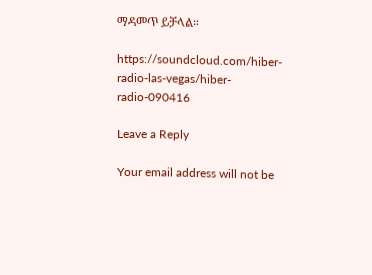ማዳመጥ ይቻላል።

https://soundcloud.com/hiber-radio-las-vegas/hiber-radio-090416

Leave a Reply

Your email address will not be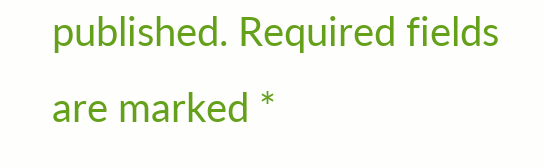published. Required fields are marked *